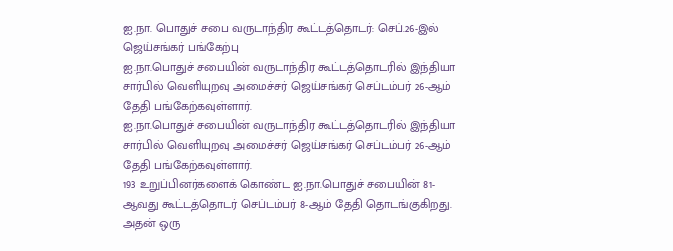ஐ.நா. பொதுச் சபை வருடாந்திர கூட்டத்தொடர்: செப்.26-இல் ஜெய்சங்கர் பங்கேற்பு
ஐ.நா.பொதுச் சபையின் வருடாந்திர கூட்டத்தொடரில் இந்தியா சார்பில் வெளியுறவு அமைச்சர் ஜெய்சங்கர் செப்டம்பர் 26-ஆம் தேதி பங்கேற்கவுள்ளார்.
ஐ.நா.பொதுச் சபையின் வருடாந்திர கூட்டத்தொடரில் இந்தியா சார்பில் வெளியுறவு அமைச்சர் ஜெய்சங்கர் செப்டம்பர் 26-ஆம் தேதி பங்கேற்கவுள்ளார்.
193 உறுப்பினர்களைக் கொண்ட ஐ.நா.பொதுச் சபையின் 81-ஆவது கூட்டத்தொடர் செப்டம்பர் 8-ஆம் தேதி தொடங்குகிறது. அதன் ஒரு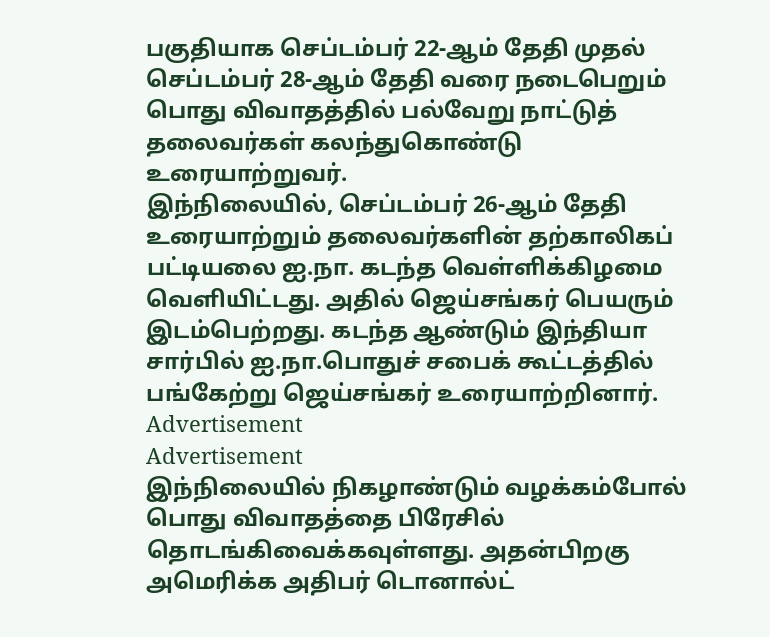பகுதியாக செப்டம்பர் 22-ஆம் தேதி முதல் செப்டம்பர் 28-ஆம் தேதி வரை நடைபெறும் பொது விவாதத்தில் பல்வேறு நாட்டுத் தலைவர்கள் கலந்துகொண்டு உரையாற்றுவர்.
இந்நிலையில், செப்டம்பர் 26-ஆம் தேதி உரையாற்றும் தலைவர்களின் தற்காலிகப் பட்டியலை ஐ.நா. கடந்த வெள்ளிக்கிழமை வெளியிட்டது. அதில் ஜெய்சங்கர் பெயரும் இடம்பெற்றது. கடந்த ஆண்டும் இந்தியா சார்பில் ஐ.நா.பொதுச் சபைக் கூட்டத்தில் பங்கேற்று ஜெய்சங்கர் உரையாற்றினார்.
Advertisement
Advertisement
இந்நிலையில் நிகழாண்டும் வழக்கம்போல் பொது விவாதத்தை பிரேசில் தொடங்கிவைக்கவுள்ளது. அதன்பிறகு அமெரிக்க அதிபர் டொனால்ட்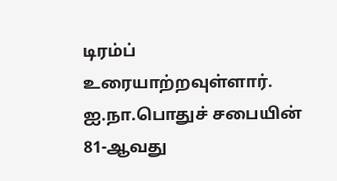டிரம்ப் உரையாற்றவுள்ளார். ஐ.நா.பொதுச் சபையின் 81-ஆவது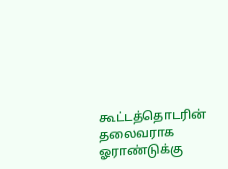கூட்டத்தொடரின் தலைவராக ஓராண்டுக்கு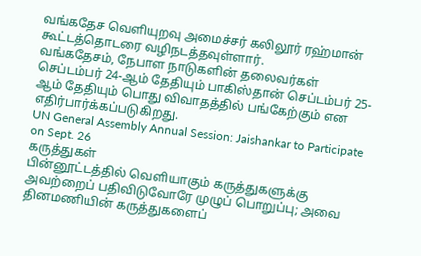வங்கதேச வெளியுறவு அமைச்சர் கலிலூர் ரஹ்மான் கூட்டத்தொடரை வழிநடத்தவுள்ளார்.
வங்கதேசம், நேபாள நாடுகளின் தலைவர்கள் செப்டம்பர் 24-ஆம் தேதியும் பாகிஸ்தான் செப்டம்பர் 25-ஆம் தேதியும் பொது விவாதத்தில் பங்கேற்கும் என எதிர்பார்க்கப்படுகிறது.
UN General Assembly Annual Session: Jaishankar to Participate on Sept. 26
கருத்துகள்
பின்னூட்டத்தில் வெளியாகும் கருத்துகளுக்கு அவற்றைப் பதிவிடுவோரே முழுப் பொறுப்பு; அவை தினமணியின் கருத்துகளைப்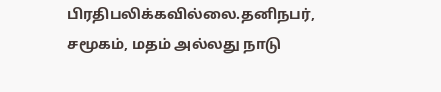பிரதிபலிக்கவில்லை.தனிநபர், சமூகம், மதம் அல்லது நாடு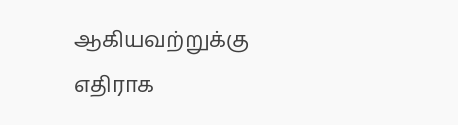ஆகியவற்றுக்கு எதிராக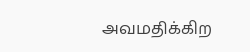அவமதிக்கிற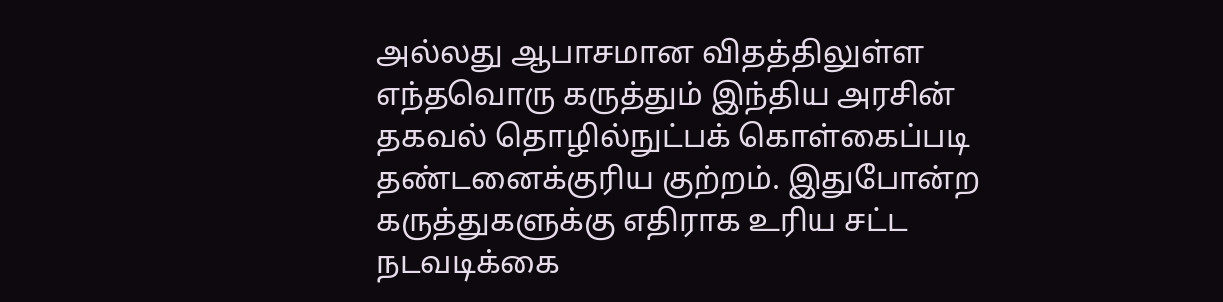அல்லது ஆபாசமான விதத்திலுள்ள எந்தவொரு கருத்தும் இந்திய அரசின் தகவல் தொழில்நுட்பக் கொள்கைப்படி தண்டனைக்குரிய குற்றம். இதுபோன்ற கருத்துகளுக்கு எதிராக உரிய சட்ட நடவடிக்கை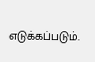எடுக்கப்படும்.